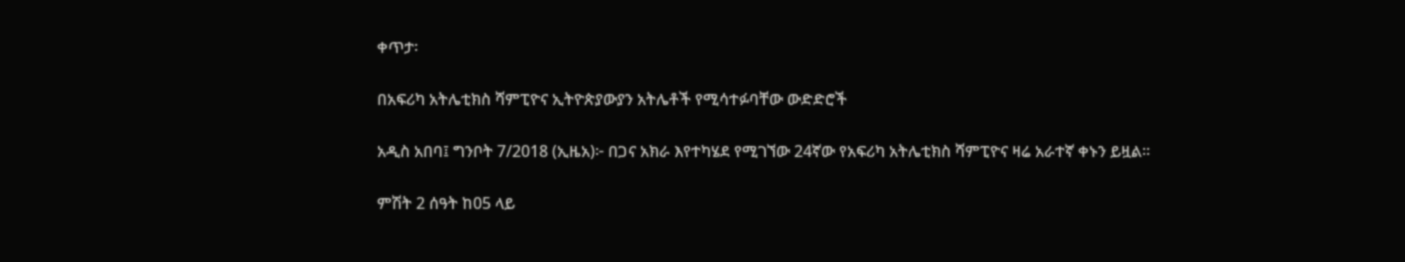ቀጥታ፡

በአፍሪካ አትሌቲክስ ሻምፒዮና ኢትዮጵያውያን አትሌቶች የሚሳተፉባቸው ውድድሮች

አዲስ አበባ፤ ግንቦት 7/2018 (ኢዜአ)፦ በጋና አክራ እየተካሄደ የሚገኘው 24ኛው የአፍሪካ አትሌቲክስ ሻምፒዮና ዛሬ አራተኛ ቀኑን ይዟል።

ምሽት 2 ሰዓት ከ05 ላይ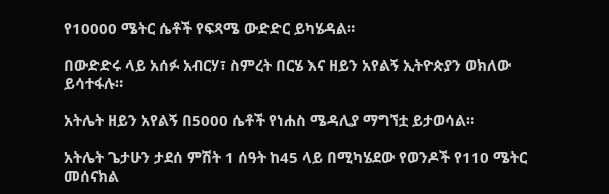የ10000 ሜትር ሴቶች የፍጻሜ ውድድር ይካሄዳል።

በውድድሩ ላይ አሰፉ አብርሃ፣ ስምረት በርሄ እና ዘይን አየልኝ ኢትዮጵያን ወክለው ይሳተፋሉ።

አትሌት ዘይን አየልኝ በ5000 ሴቶች የነሐስ ሜዳሊያ ማግኘቷ ይታወሳል።

አትሌት ጌታሁን ታደሰ ምሽት 1 ሰዓት ከ45 ላይ በሚካሄደው የወንዶች የ110 ሜትር መሰናክል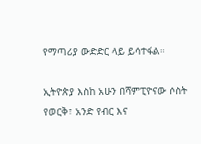የማጣሪያ ውድድር ላይ ይሳተፋል።

ኢትዮጵያ እስከ አሁን በሻምፒዮናው ሶስት የወርቅ፣ አንድ የብር እና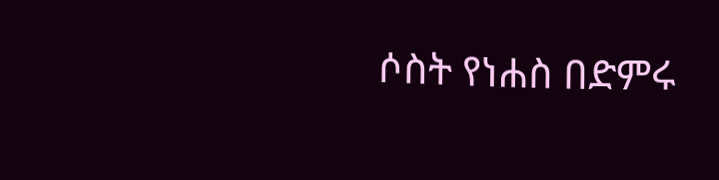ሶስት የነሐስ በድምሩ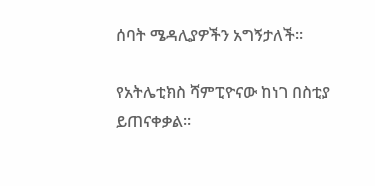ሰባት ሜዳሊያዎችን አግኝታለች።

የአትሌቲክስ ሻምፒዮናው ከነገ በስቲያ ይጠናቀቃል።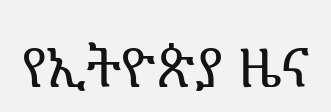የኢትዮጵያ ዜና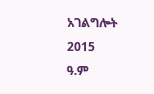አገልግሎት
2015
ዓ.ም